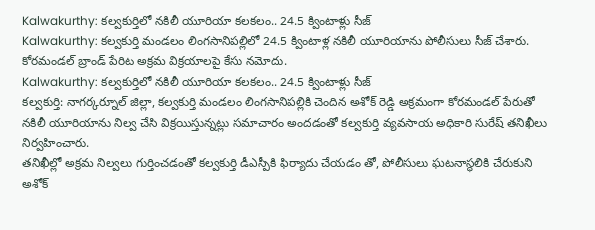Kalwakurthy: కల్వకుర్తిలో నకిలీ యూరియా కలకలం.. 24.5 క్వింటాళ్లు సీజ్
Kalwakurthy: కల్వకుర్తి మండలం లింగసానిపల్లిలో 24.5 క్వింటాళ్ల నకిలీ యూరియాను పోలీసులు సీజ్ చేశారు. కోరమండల్ బ్రాండ్ పేరిట అక్రమ విక్రయాలపై కేసు నమోదు.
Kalwakurthy: కల్వకుర్తిలో నకిలీ యూరియా కలకలం.. 24.5 క్వింటాళ్లు సీజ్
కల్వకుర్తి: నాగర్కర్నూల్ జిల్లా, కల్వకుర్తి మండలం లింగసానిపల్లికి చెందిన అశోక్ రెడ్డి అక్రమంగా కోరమండల్ పేరుతో నకిలీ యూరియాను నిల్వ చేసి విక్రయిస్తున్నట్లు సమాచారం అందడంతో కల్వకుర్తి వ్యవసాయ అధికారి సురేష్ తనిఖీలు నిర్వహించారు.
తనిఖీల్లో అక్రమ నిల్వలు గుర్తించడంతో కల్వకుర్తి డీఎస్పీకి ఫిర్యాదు చేయడం తో, పోలీసులు ఘటనాస్థలికి చేరుకుని అశోక్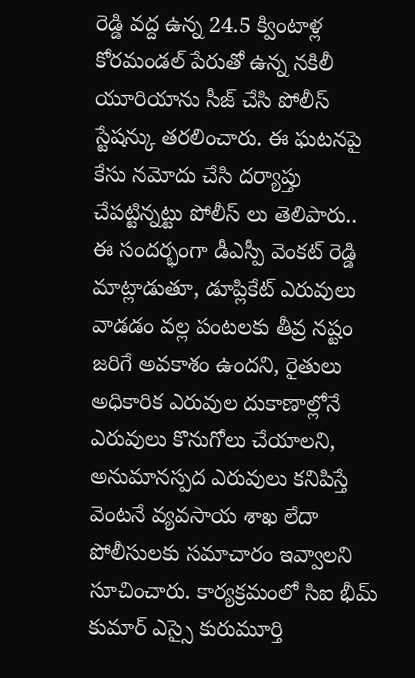రెడ్డి వద్ద ఉన్న 24.5 క్వింటాళ్ల కోరమండల్ పేరుతో ఉన్న నకిలీ యూరియాను సీజ్ చేసి పోలీస్ స్టేషన్కు తరలించారు. ఈ ఘటనపై కేసు నమోదు చేసి దర్యాప్తు చేపట్టిన్నట్టు పోలీస్ లు తెలిపారు..
ఈ సందర్భంగా డీఎస్పీ వెంకట్ రెడ్డి మాట్లాడుతూ, డూప్లికేట్ ఎరువులు వాడడం వల్ల పంటలకు తీవ్ర నష్టం జరిగే అవకాశం ఉందని, రైతులు అధికారిక ఎరువుల దుకాణాల్లోనే ఎరువులు కొనుగోలు చేయాలని, అనుమానస్పద ఎరువులు కనిపిస్తే వెంటనే వ్యవసాయ శాఖ లేదా పోలీసులకు సమాచారం ఇవ్వాలని సూచించారు. కార్యక్రమంలో సిఐ భీమ్ కుమార్ ఎస్సై కురుమూర్తి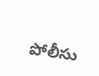పోలీసు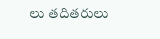లు తదితరులు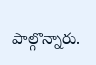పాల్గొన్నారు.